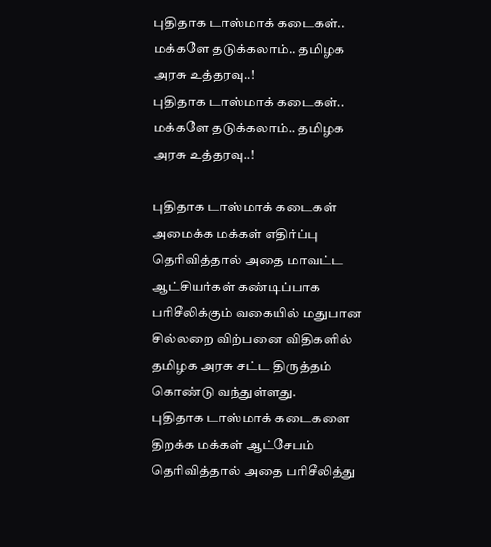புதிதாக டாஸ்மாக் கடைகள்.. மக்களே தடுக்கலாம்.. தமிழக அரசு உத்தரவு..!
புதிதாக டாஸ்மாக் கடைகள்.. மக்களே தடுக்கலாம்.. தமிழக அரசு உத்தரவு..!

புதிதாக டாஸ்மாக் கடைகள் அமைக்க மக்கள் எதிர்ப்பு தெரிவித்தால் அதை மாவட்ட ஆட்சியர்கள் கண்டிப்பாக பரிசீலிக்கும் வகையில் மதுபான சில்லறை விற்பனை விதிகளில் தமிழக அரசு சட்ட திருத்தம் கொண்டு வந்துள்ளது.
புதிதாக டாஸ்மாக் கடைகளை திறக்க மக்கள் ஆட்சேபம் தெரிவித்தால் அதை பரிசீலித்து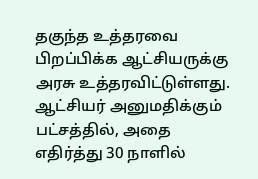தகுந்த உத்தரவை பிறப்பிக்க ஆட்சியருக்கு அரசு உத்தரவிட்டுள்ளது.
ஆட்சியர் அனுமதிக்கும் பட்சத்தில், அதை எதிர்த்து 30 நாளில்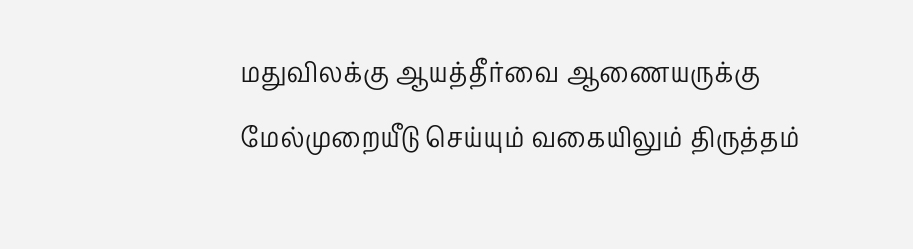மதுவிலக்கு ஆயத்தீர்வை ஆணையருக்கு மேல்முறையீடு செய்யும் வகையிலும் திருத்தம்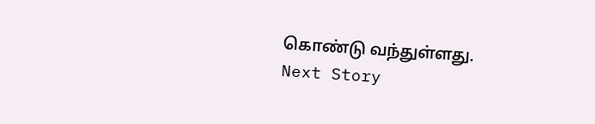கொண்டு வந்துள்ளது.
Next Story